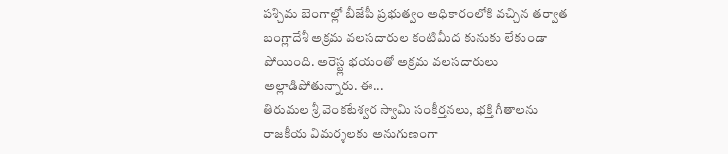పశ్చిమ బెంగాల్లో బీజేపీ ప్రభుత్వం అధికారంలోకి వచ్చిన తర్వాత బంగ్లాదేశీ అక్రమ వలసదారుల కంటిమీద కునుకు లేకుండా పోయింది. అరెస్ట్ల భయంతో అక్రమ వలసదారులు అల్లాడిపోతున్నారు. ఈ...
తిరుమల శ్రీ వెంకటేశ్వర స్వామి సంకీర్తనలు, భక్తి గీతాలను రాజకీయ విమర్శలకు అనుగుణంగా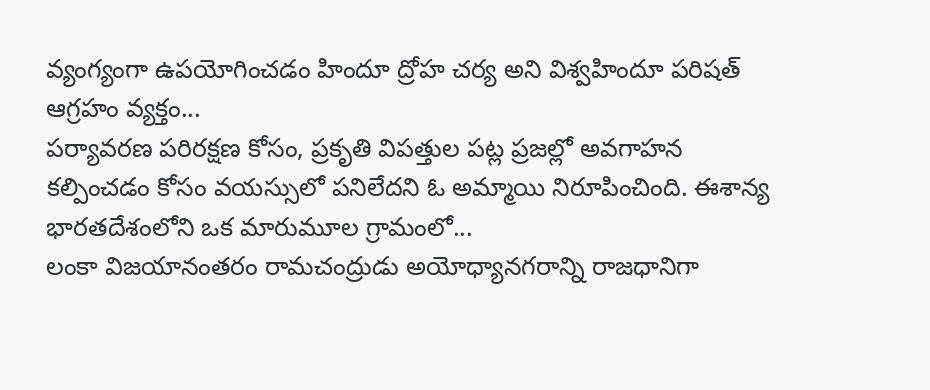వ్యంగ్యంగా ఉపయోగించడం హిందూ ద్రోహ చర్య అని విశ్వహిందూ పరిషత్ ఆగ్రహం వ్యక్తం...
పర్యావరణ పరిరక్షణ కోసం, ప్రకృతి విపత్తుల పట్ల ప్రజల్లో అవగాహన కల్పించడం కోసం వయస్సులో పనిలేదని ఓ అమ్మాయి నిరూపించింది. ఈశాన్య భారతదేశంలోని ఒక మారుమూల గ్రామంలో...
లంకా విజయానంతరం రామచంద్రుడు అయోధ్యానగరాన్ని రాజధానిగా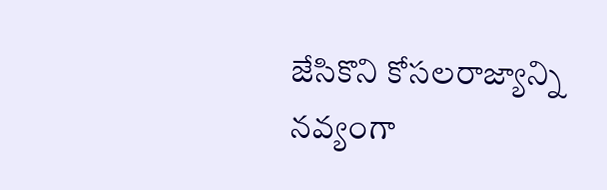జేసికొని కోసలరాజ్యాన్ని నవ్యంగా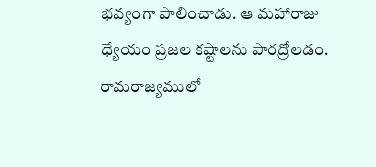భవ్యంగా పాలించాడు. ఆ మహారాజు ధ్యేయం ప్రజల కష్టాలను పారద్రోలడం. రామరాజ్యములో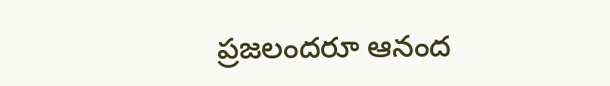ప్రజలందరూ ఆనంద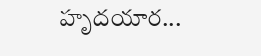హృదయార...